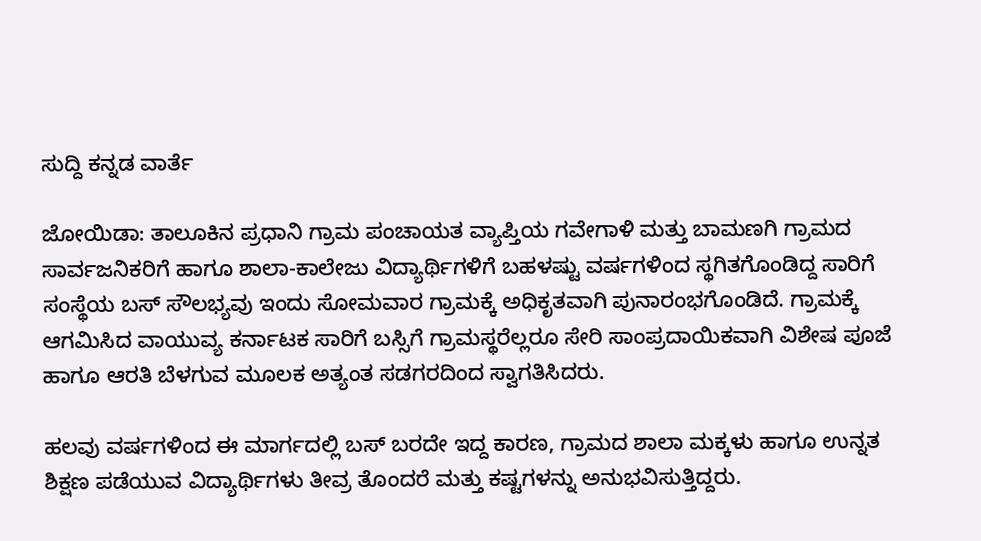ಸುದ್ದಿ ಕನ್ನಡ ವಾರ್ತೆ

ಜೋಯಿಡಾ: ತಾಲೂಕಿನ ಪ್ರಧಾನಿ ಗ್ರಾಮ ಪಂಚಾಯತ ವ್ಯಾಪ್ತಿಯ ಗವೇಗಾಳಿ ಮತ್ತು ಬಾಮಣಗಿ ಗ್ರಾಮದ ಸಾರ್ವಜನಿಕರಿಗೆ ಹಾಗೂ ಶಾಲಾ-ಕಾಲೇಜು ವಿದ್ಯಾರ್ಥಿಗಳಿಗೆ ಬಹಳಷ್ಟು ವರ್ಷಗಳಿಂದ ಸ್ಥಗಿತಗೊಂಡಿದ್ದ ಸಾರಿಗೆ ಸಂಸ್ಥೆಯ ಬಸ್ ಸೌಲಭ್ಯವು ಇಂದು ಸೋಮವಾರ ಗ್ರಾಮಕ್ಕೆ ಅಧಿಕೃತವಾಗಿ ಪುನಾರಂಭಗೊಂಡಿದೆ. ಗ್ರಾಮಕ್ಕೆ ಆಗಮಿಸಿದ ವಾಯುವ್ಯ ಕರ್ನಾಟಕ ಸಾರಿಗೆ ಬಸ್ಸಿಗೆ ಗ್ರಾಮಸ್ಥರೆಲ್ಲರೂ ಸೇರಿ ಸಾಂಪ್ರದಾಯಿಕವಾಗಿ ವಿಶೇಷ ಪೂಜೆ ಹಾಗೂ ಆರತಿ ಬೆಳಗುವ ಮೂಲಕ ಅತ್ಯಂತ ಸಡಗರದಿಂದ ಸ್ವಾಗತಿಸಿದರು.

ಹಲವು ವರ್ಷಗಳಿಂದ ಈ ಮಾರ್ಗದಲ್ಲಿ ಬಸ್ ಬರದೇ ಇದ್ದ ಕಾರಣ, ಗ್ರಾಮದ ಶಾಲಾ ಮಕ್ಕಳು ಹಾಗೂ ಉನ್ನತ ಶಿಕ್ಷಣ ಪಡೆಯುವ ವಿದ್ಯಾರ್ಥಿಗಳು ತೀವ್ರ ತೊಂದರೆ ಮತ್ತು ಕಷ್ಟಗಳನ್ನು ಅನುಭವಿಸುತ್ತಿದ್ದರು.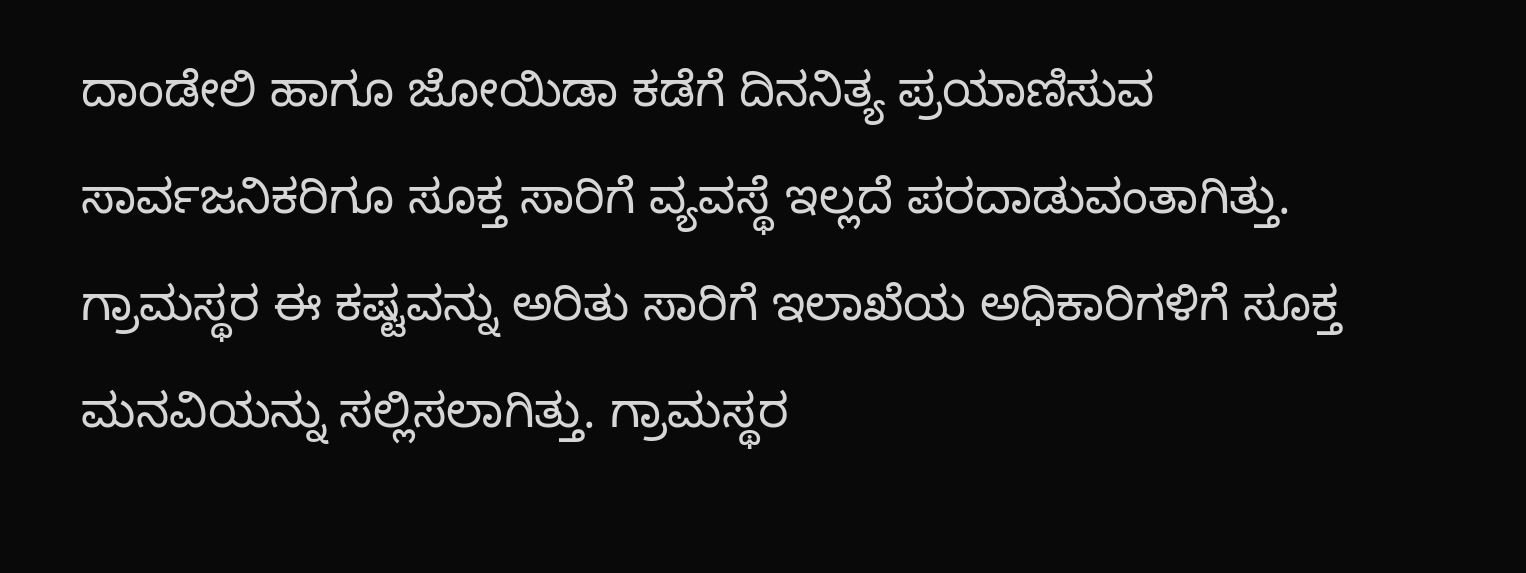ದಾಂಡೇಲಿ ಹಾಗೂ ಜೋಯಿಡಾ ಕಡೆಗೆ ದಿನನಿತ್ಯ ಪ್ರಯಾಣಿಸುವ ಸಾರ್ವಜನಿಕರಿಗೂ ಸೂಕ್ತ ಸಾರಿಗೆ ವ್ಯವಸ್ಥೆ ಇಲ್ಲದೆ ಪರದಾಡುವಂತಾಗಿತ್ತು. ಗ್ರಾಮಸ್ಥರ ಈ ಕಷ್ಟವನ್ನು ಅರಿತು ಸಾರಿಗೆ ಇಲಾಖೆಯ ಅಧಿಕಾರಿಗಳಿಗೆ ಸೂಕ್ತ ಮನವಿಯನ್ನು ಸಲ್ಲಿಸಲಾಗಿತ್ತು. ಗ್ರಾಮಸ್ಥರ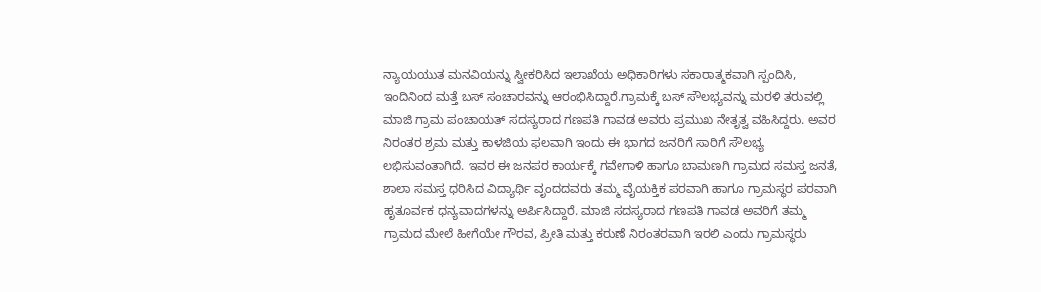ನ್ಯಾಯಯುತ ಮನವಿಯನ್ನು ಸ್ವೀಕರಿಸಿದ ಇಲಾಖೆಯ ಅಧಿಕಾರಿಗಳು ಸಕಾರಾತ್ಮಕವಾಗಿ ಸ್ಪಂದಿಸಿ, ಇಂದಿನಿಂದ ಮತ್ತೆ ಬಸ್ ಸಂಚಾರವನ್ನು ಆರಂಭಿಸಿದ್ದಾರೆ.ಗ್ರಾಮಕ್ಕೆ ಬಸ್ ಸೌಲಭ್ಯವನ್ನು ಮರಳಿ ತರುವಲ್ಲಿ ಮಾಜಿ ಗ್ರಾಮ ಪಂಚಾಯತ್ ಸದಸ್ಯರಾದ ಗಣಪತಿ ಗಾವಡ ಅವರು ಪ್ರಮುಖ ನೇತೃತ್ವ ವಹಿಸಿದ್ದರು. ಅವರ ನಿರಂತರ ಶ್ರಮ ಮತ್ತು ಕಾಳಜಿಯ ಫಲವಾಗಿ ಇಂದು ಈ ಭಾಗದ ಜನರಿಗೆ ಸಾರಿಗೆ ಸೌಲಭ್ಯ ಲಭಿಸುವಂತಾಗಿದೆ. ಇವರ ಈ ಜನಪರ ಕಾರ್ಯಕ್ಕೆ ಗವೇಗಾಳಿ ಹಾಗೂ ಬಾಮಣಗಿ ಗ್ರಾಮದ ಸಮಸ್ತ ಜನತೆ, ಶಾಲಾ ಸಮಸ್ತ ಧರಿಸಿದ ವಿದ್ಯಾರ್ಥಿ ವೃಂದದವರು ತಮ್ಮ ವೈಯಕ್ತಿಕ ಪರವಾಗಿ ಹಾಗೂ ಗ್ರಾಮಸ್ಥರ ಪರವಾಗಿ ಹೃತೂರ್ವಕ ಧನ್ಯವಾದಗಳನ್ನು ಅರ್ಪಿಸಿದ್ದಾರೆ. ಮಾಜಿ ಸದಸ್ಯರಾದ ಗಣಪತಿ ಗಾವಡ ಅವರಿಗೆ ತಮ್ಮ ಗ್ರಾಮದ ಮೇಲೆ ಹೀಗೆಯೇ ಗೌರವ, ಪ್ರೀತಿ ಮತ್ತು ಕರುಣೆ ನಿರಂತರವಾಗಿ ಇರಲಿ ಎಂದು ಗ್ರಾಮಸ್ಥರು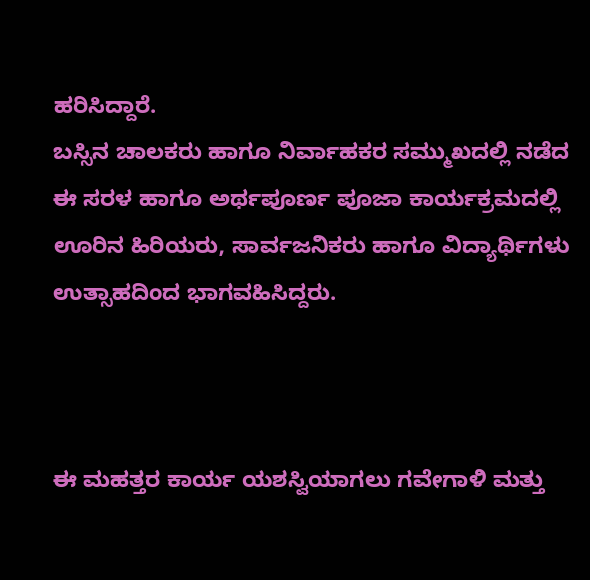ಹರಿಸಿದ್ದಾರೆ.
ಬಸ್ಸಿನ ಚಾಲಕರು ಹಾಗೂ ನಿರ್ವಾಹಕರ ಸಮ್ಮುಖದಲ್ಲಿ ನಡೆದ ಈ ಸರಳ ಹಾಗೂ ಅರ್ಥಪೂರ್ಣ ಪೂಜಾ ಕಾರ್ಯಕ್ರಮದಲ್ಲಿ ಊರಿನ ಹಿರಿಯರು, ಸಾರ್ವಜನಿಕರು ಹಾಗೂ ವಿದ್ಯಾರ್ಥಿಗಳು ಉತ್ಸಾಹದಿಂದ ಭಾಗವಹಿಸಿದ್ದರು.



ಈ ಮಹತ್ತರ ಕಾರ್ಯ ಯಶಸ್ವಿಯಾಗಲು ಗವೇಗಾಳಿ ಮತ್ತು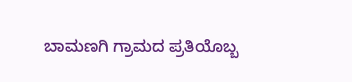ಬಾಮಣಗಿ ಗ್ರಾಮದ ಪ್ರತಿಯೊಬ್ಬ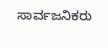ಸಾರ್ವಜನಿಕರು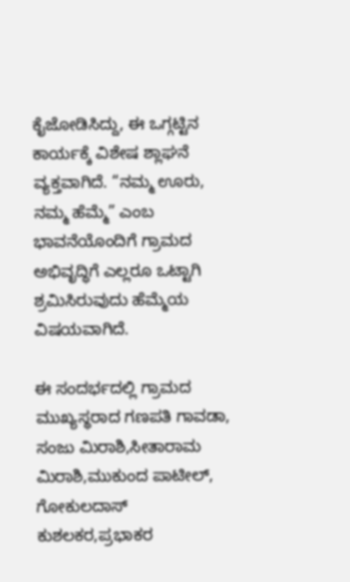ಕೈಜೋಡಿಸಿದ್ದು, ಈ ಒಗ್ಗಟ್ಟಿನ ಕಾರ್ಯಕ್ಕೆ ವಿಶೇಷ ಶ್ಲಾಘನೆ ವ್ಯಕ್ತವಾಗಿದೆ. “ನಮ್ಮ ಊರು, ನಮ್ಮ ಹೆಮ್ಮೆ” ಎಂಬ ಭಾವನೆಯೊಂದಿಗೆ ಗ್ರಾಮದ ಅಭಿವೃದ್ಧಿಗೆ ಎಲ್ಲರೂ ಒಟ್ಟಾಗಿ ಶ್ರಮಿಸಿರುವುದು ಹೆಮ್ಮೆಯ ವಿಷಯವಾಗಿದೆ.

ಈ ಸಂದರ್ಭದಲ್ಲಿ ಗ್ರಾಮದ ಮುಖ್ಯಸ್ಥರಾದ ಗಣಪತಿ ಗಾವಡಾ, ಸಂಜು ಮಿರಾಶಿ,ಸೀತಾರಾಮ ಮಿರಾಶಿ,ಮುಕುಂದ ಪಾಟೀಲ್, ಗೋಕುಲದಾಸ್ ಕುಶಲಕರ,ಪ್ರಭಾಕರ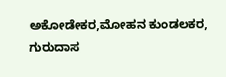ಅಕೋಡೇಕರ,ಮೋಹನ ಕುಂಡಲಕರ, ಗುರುದಾಸ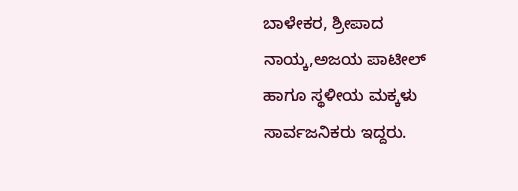ಬಾಳೇಕರ, ಶ್ರೀಪಾದ ನಾಯ್ಕ,ಅಜಯ ಪಾಟೀಲ್ ಹಾಗೂ ಸ್ಥಳೀಯ ಮಕ್ಕಳು ಸಾರ್ವಜನಿಕರು ಇದ್ದರು.